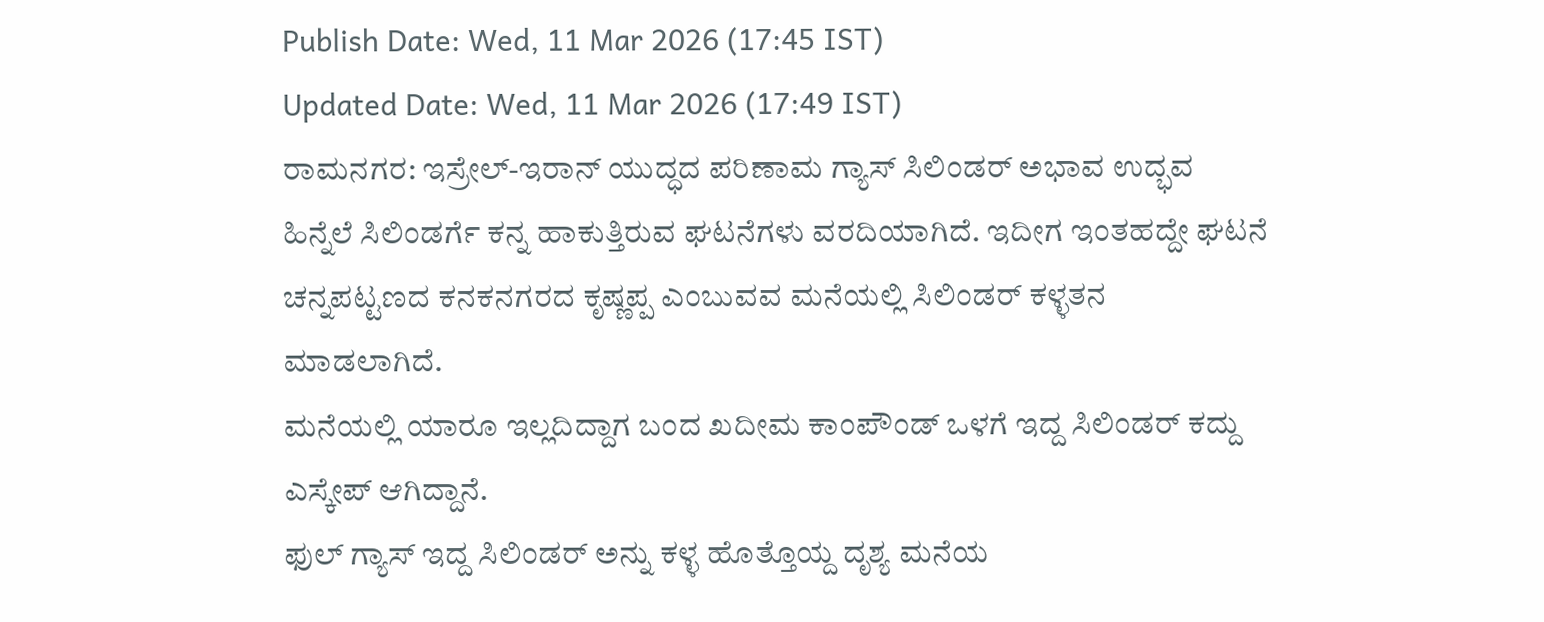Publish Date: Wed, 11 Mar 2026 (17:45 IST)
Updated Date: Wed, 11 Mar 2026 (17:49 IST)
ರಾಮನಗರ: ಇಸ್ರೇಲ್-ಇರಾನ್ ಯುದ್ಧದ ಪರಿಣಾಮ ಗ್ಯಾಸ್ ಸಿಲಿಂಡರ್ ಅಭಾವ ಉದ್ಭವ ಹಿನ್ನೆಲೆ ಸಿಲಿಂಡರ್ಗೆ ಕನ್ನ ಹಾಕುತ್ತಿರುವ ಘಟನೆಗಳು ವರದಿಯಾಗಿದೆ. ಇದೀಗ ಇಂತಹದ್ದೇ ಘಟನೆ ಚನ್ನಪಟ್ಟಣದ ಕನಕನಗರದ ಕೃಷ್ಣಪ್ಪ ಎಂಬುವವ ಮನೆಯಲ್ಲಿ ಸಿಲಿಂಡರ್ ಕಳ್ಳತನ ಮಾಡಲಾಗಿದೆ.
ಮನೆಯಲ್ಲಿ ಯಾರೂ ಇಲ್ಲದಿದ್ದಾಗ ಬಂದ ಖದೀಮ ಕಾಂಪೌಂಡ್ ಒಳಗೆ ಇದ್ದ ಸಿಲಿಂಡರ್ ಕದ್ದು ಎಸ್ಕೇಪ್ ಆಗಿದ್ದಾನೆ.
ಫುಲ್ ಗ್ಯಾಸ್ ಇದ್ದ ಸಿಲಿಂಡರ್ ಅನ್ನು ಕಳ್ಳ ಹೊತ್ತೊಯ್ದ ದೃಶ್ಯ ಮನೆಯ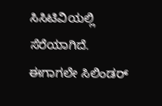ಸಿಸಿಟಿವಿಯಲ್ಲಿ ಸೆರೆಯಾಗಿದೆ.
ಈಗಾಗಲೇ ಸಿಲಿಂಡರ್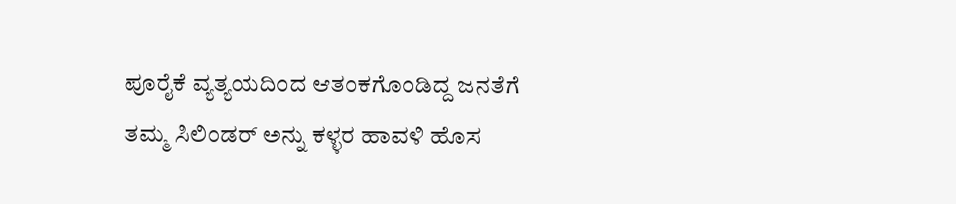ಪೂರೈಕೆ ವ್ಯತ್ಯಯದಿಂದ ಆತಂಕಗೊಂಡಿದ್ದ ಜನತೆಗೆ ತಮ್ಮ ಸಿಲಿಂಡರ್ ಅನ್ನು ಕಳ್ಳರ ಹಾವಳಿ ಹೊಸ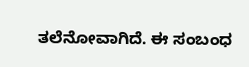ತಲೆನೋವಾಗಿದೆ. ಈ ಸಂಬಂಧ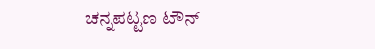ಚನ್ನಪಟ್ಟಣ ಟೌನ್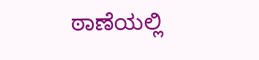ಠಾಣೆಯಲ್ಲಿ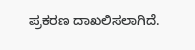ಪ್ರಕರಣ ದಾಖಲಿಸಲಾಗಿದೆ.